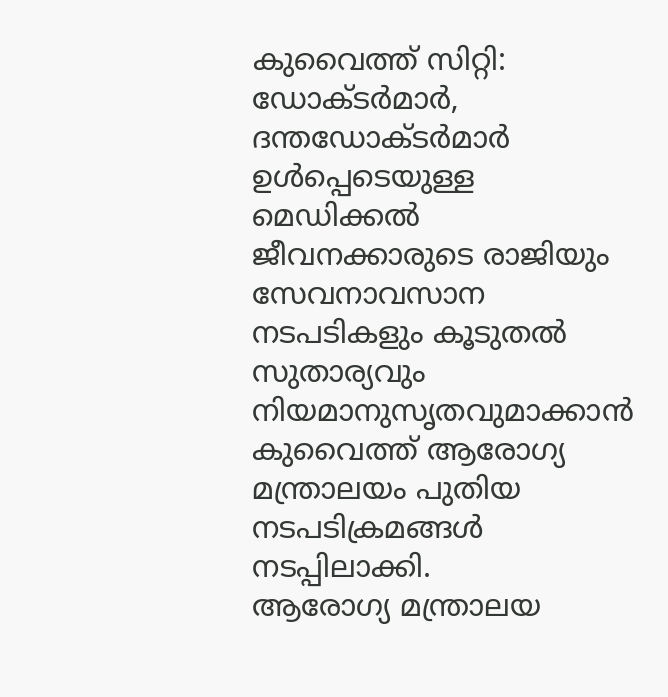കുവൈത്ത് സിറ്റി: ഡോക്ടർമാർ, ദന്തഡോക്ടർമാർ ഉൾപ്പെടെയുള്ള മെഡിക്കൽ ജീവനക്കാരുടെ രാജിയും സേവനാവസാന നടപടികളും കൂടുതൽ സുതാര്യവും നിയമാനുസൃതവുമാക്കാൻ കുവൈത്ത് ആരോഗ്യ മന്ത്രാലയം പുതിയ നടപടിക്രമങ്ങൾ നടപ്പിലാക്കി.
ആരോഗ്യ മന്ത്രാലയ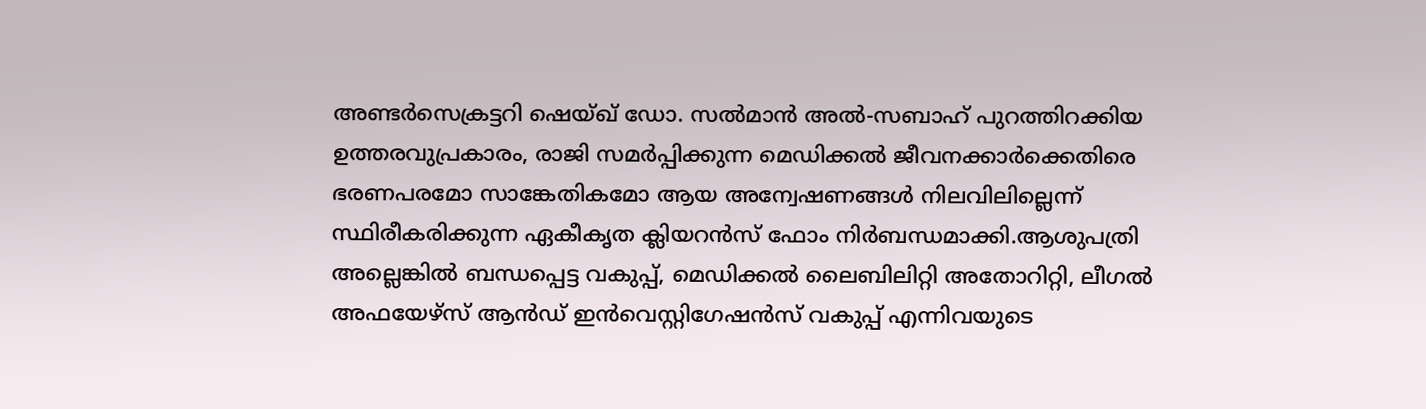അണ്ടർസെക്രട്ടറി ഷെയ്ഖ് ഡോ. സൽമാൻ അൽ-സബാഹ് പുറത്തിറക്കിയ ഉത്തരവുപ്രകാരം, രാജി സമർപ്പിക്കുന്ന മെഡിക്കൽ ജീവനക്കാർക്കെതിരെ ഭരണപരമോ സാങ്കേതികമോ ആയ അന്വേഷണങ്ങൾ നിലവിലില്ലെന്ന് സ്ഥിരീകരിക്കുന്ന ഏകീകൃത ക്ലിയറൻസ് ഫോം നിർബന്ധമാക്കി.ആശുപത്രി അല്ലെങ്കിൽ ബന്ധപ്പെട്ട വകുപ്പ്, മെഡിക്കൽ ലൈബിലിറ്റി അതോറിറ്റി, ലീഗൽ അഫയേഴ്സ് ആൻഡ് ഇൻവെസ്റ്റിഗേഷൻസ് വകുപ്പ് എന്നിവയുടെ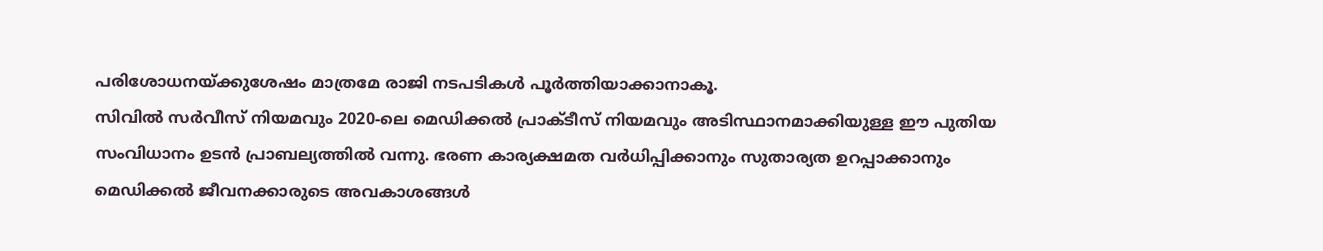പരിശോധനയ്ക്കുശേഷം മാത്രമേ രാജി നടപടികൾ പൂർത്തിയാക്കാനാകൂ.
സിവിൽ സർവീസ് നിയമവും 2020-ലെ മെഡിക്കൽ പ്രാക്ടീസ് നിയമവും അടിസ്ഥാനമാക്കിയുള്ള ഈ പുതിയ സംവിധാനം ഉടൻ പ്രാബല്യത്തിൽ വന്നു. ഭരണ കാര്യക്ഷമത വർധിപ്പിക്കാനും സുതാര്യത ഉറപ്പാക്കാനും മെഡിക്കൽ ജീവനക്കാരുടെ അവകാശങ്ങൾ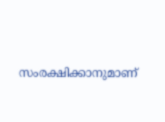സംരക്ഷിക്കാനുമാണ്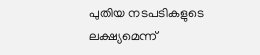പുതിയ നടപടികളുടെ ലക്ഷ്യമെന്ന്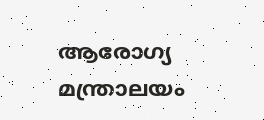ആരോഗ്യ മന്ത്രാലയം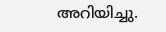അറിയിച്ചു.